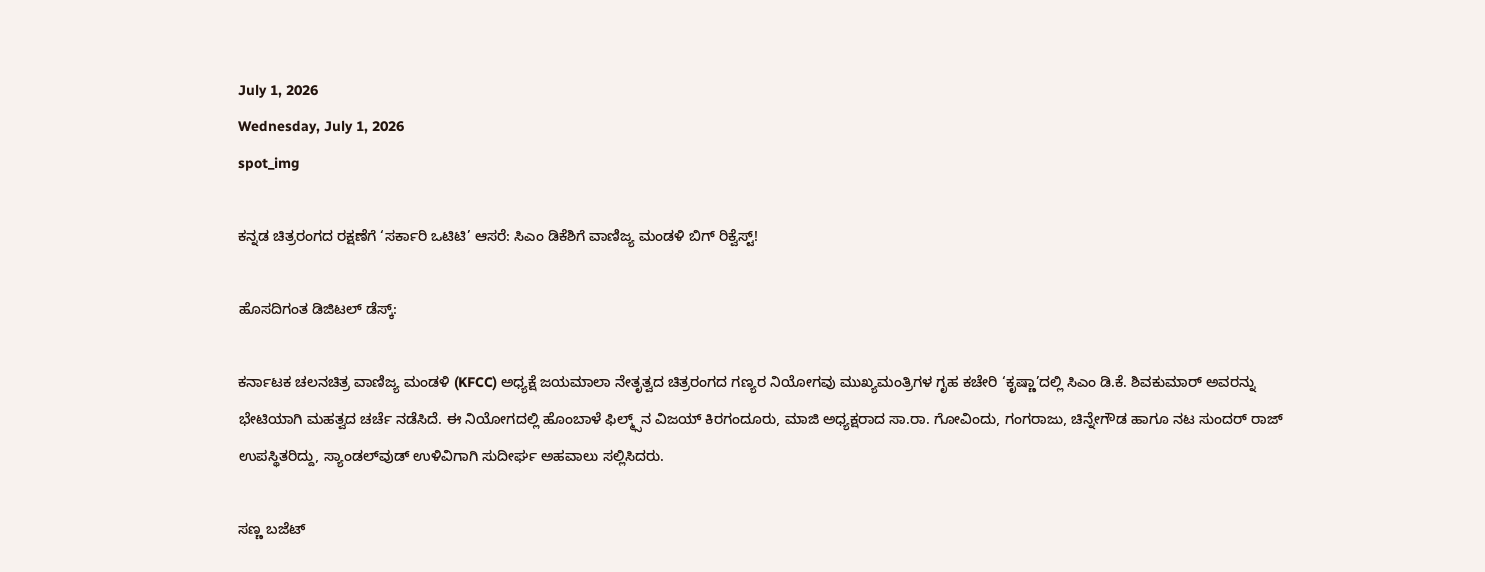July 1, 2026
Wednesday, July 1, 2026
spot_img

ಕನ್ನಡ ಚಿತ್ರರಂಗದ ರಕ್ಷಣೆಗೆ ‘ಸರ್ಕಾರಿ ಒಟಿಟಿ’ ಆಸರೆ: ಸಿಎಂ ಡಿಕೆಶಿಗೆ ವಾಣಿಜ್ಯ ಮಂಡಳಿ ಬಿಗ್ ರಿಕ್ವೆಸ್ಟ್!

ಹೊಸದಿಗಂತ ಡಿಜಿಟಲ್ ಡೆಸ್ಕ್:

ಕರ್ನಾಟಕ ಚಲನಚಿತ್ರ ವಾಣಿಜ್ಯ ಮಂಡಳಿ (KFCC) ಅಧ್ಯಕ್ಷೆ ಜಯಮಾಲಾ ನೇತೃತ್ವದ ಚಿತ್ರರಂಗದ ಗಣ್ಯರ ನಿಯೋಗವು ಮುಖ್ಯಮಂತ್ರಿಗಳ ಗೃಹ ಕಚೇರಿ ‘ಕೃಷ್ಣಾ’ದಲ್ಲಿ ಸಿಎಂ ಡಿ.ಕೆ. ಶಿವಕುಮಾರ್ ಅವರನ್ನು ಭೇಟಿಯಾಗಿ ಮಹತ್ವದ ಚರ್ಚೆ ನಡೆಸಿದೆ. ಈ ನಿಯೋಗದಲ್ಲಿ ಹೊಂಬಾಳೆ ಫಿಲ್ಮ್ಸ್‌ನ ವಿಜಯ್ ಕಿರಗಂದೂರು, ಮಾಜಿ ಅಧ್ಯಕ್ಷರಾದ ಸಾ.ರಾ. ಗೋವಿಂದು, ಗಂಗರಾಜು, ಚಿನ್ನೇಗೌಡ ಹಾಗೂ ನಟ ಸುಂದರ್ ರಾಜ್ ಉಪಸ್ಥಿತರಿದ್ದು, ಸ್ಯಾಂಡಲ್‌ವುಡ್ ಉಳಿವಿಗಾಗಿ ಸುದೀರ್ಘ ಅಹವಾಲು ಸಲ್ಲಿಸಿದರು.

ಸಣ್ಣ ಬಜೆಟ್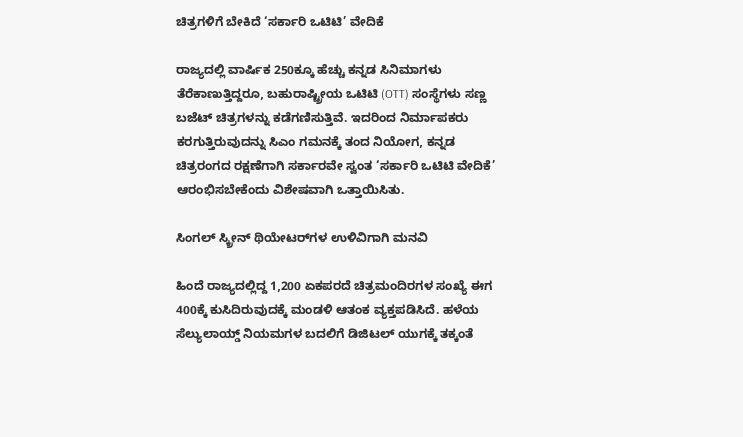ಚಿತ್ರಗಳಿಗೆ ಬೇಕಿದೆ ‘ಸರ್ಕಾರಿ ಒಟಿಟಿ’ ವೇದಿಕೆ

ರಾಜ್ಯದಲ್ಲಿ ವಾರ್ಷಿಕ 250ಕ್ಕೂ ಹೆಚ್ಚು ಕನ್ನಡ ಸಿನಿಮಾಗಳು ತೆರೆಕಾಣುತ್ತಿದ್ದರೂ, ಬಹುರಾಷ್ಟ್ರೀಯ ಒಟಿಟಿ (OTT) ಸಂಸ್ಥೆಗಳು ಸಣ್ಣ ಬಜೆಟ್ ಚಿತ್ರಗಳನ್ನು ಕಡೆಗಣಿಸುತ್ತಿವೆ. ಇದರಿಂದ ನಿರ್ಮಾಪಕರು ಕರಗುತ್ತಿರುವುದನ್ನು ಸಿಎಂ ಗಮನಕ್ಕೆ ತಂದ ನಿಯೋಗ, ಕನ್ನಡ ಚಿತ್ರರಂಗದ ರಕ್ಷಣೆಗಾಗಿ ಸರ್ಕಾರವೇ ಸ್ವಂತ ‘ಸರ್ಕಾರಿ ಒಟಿಟಿ ವೇದಿಕೆ’ ಆರಂಭಿಸಬೇಕೆಂದು ವಿಶೇಷವಾಗಿ ಒತ್ತಾಯಿಸಿತು.

ಸಿಂಗಲ್ ಸ್ಕ್ರೀನ್ ಥಿಯೇಟರ್‌ಗಳ ಉಳಿವಿಗಾಗಿ ಮನವಿ

ಹಿಂದೆ ರಾಜ್ಯದಲ್ಲಿದ್ದ 1,200 ಏಕಪರದೆ ಚಿತ್ರಮಂದಿರಗಳ ಸಂಖ್ಯೆ ಈಗ 400ಕ್ಕೆ ಕುಸಿದಿರುವುದಕ್ಕೆ ಮಂಡಳಿ ಆತಂಕ ವ್ಯಕ್ತಪಡಿಸಿದೆ. ಹಳೆಯ ಸೆಲ್ಯುಲಾಯ್ಡ್ ನಿಯಮಗಳ ಬದಲಿಗೆ ಡಿಜಿಟಲ್ ಯುಗಕ್ಕೆ ತಕ್ಕಂತೆ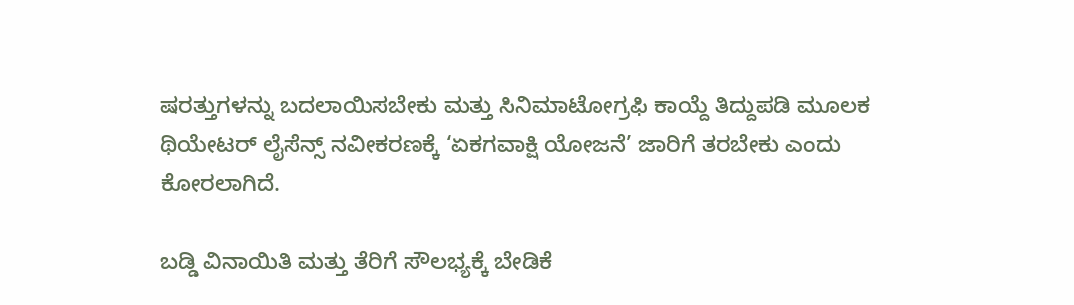ಷರತ್ತುಗಳನ್ನು ಬದಲಾಯಿಸಬೇಕು ಮತ್ತು ಸಿನಿಮಾಟೋಗ್ರಫಿ ಕಾಯ್ದೆ ತಿದ್ದುಪಡಿ ಮೂಲಕ ಥಿಯೇಟರ್ ಲೈಸೆನ್ಸ್ ನವೀಕರಣಕ್ಕೆ ‘ಏಕಗವಾಕ್ಷಿ ಯೋಜನೆ’ ಜಾರಿಗೆ ತರಬೇಕು ಎಂದು ಕೋರಲಾಗಿದೆ.

ಬಡ್ಡಿ ವಿನಾಯಿತಿ ಮತ್ತು ತೆರಿಗೆ ಸೌಲಭ್ಯಕ್ಕೆ ಬೇಡಿಕೆ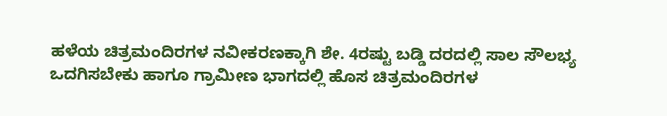ಹಳೆಯ ಚಿತ್ರಮಂದಿರಗಳ ನವೀಕರಣಕ್ಕಾಗಿ ಶೇ. 4ರಷ್ಟು ಬಡ್ಡಿ ದರದಲ್ಲಿ ಸಾಲ ಸೌಲಭ್ಯ ಒದಗಿಸಬೇಕು ಹಾಗೂ ಗ್ರಾಮೀಣ ಭಾಗದಲ್ಲಿ ಹೊಸ ಚಿತ್ರಮಂದಿರಗಳ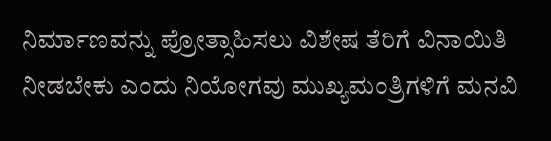ನಿರ್ಮಾಣವನ್ನು ಪ್ರೋತ್ಸಾಹಿಸಲು ವಿಶೇಷ ತೆರಿಗೆ ವಿನಾಯಿತಿ ನೀಡಬೇಕು ಎಂದು ನಿಯೋಗವು ಮುಖ್ಯಮಂತ್ರಿಗಳಿಗೆ ಮನವಿ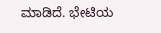ಮಾಡಿದೆ. ಭೇಟಿಯ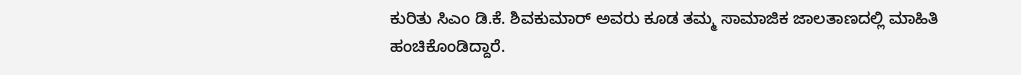ಕುರಿತು ಸಿಎಂ ಡಿ.ಕೆ. ಶಿವಕುಮಾರ್ ಅವರು ಕೂಡ ತಮ್ಮ ಸಾಮಾಜಿಕ ಜಾಲತಾಣದಲ್ಲಿ ಮಾಹಿತಿ ಹಂಚಿಕೊಂಡಿದ್ದಾರೆ.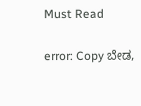Must Read

error: Copy ಬೇಡ,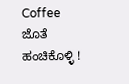Coffee ಜೊತೆ ಹಂಚಿಕೊಳ್ಳಿ !